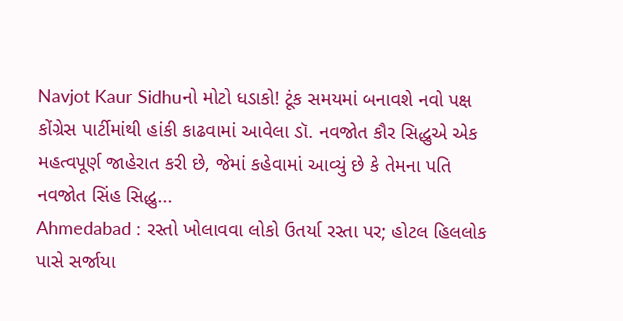Navjot Kaur Sidhuનો મોટો ધડાકો! ટૂંક સમયમાં બનાવશે નવો પક્ષ
કોંગ્રેસ પાર્ટીમાંથી હાંકી કાઢવામાં આવેલા ડૉ. નવજોત કૌર સિદ્ધુએ એક મહત્વપૂર્ણ જાહેરાત કરી છે, જેમાં કહેવામાં આવ્યું છે કે તેમના પતિ નવજોત સિંહ સિદ્ધુ...
Ahmedabad : રસ્તો ખોલાવવા લોકો ઉતર્યા રસ્તા પર; હોટલ હિલલોક પાસે સર્જાયા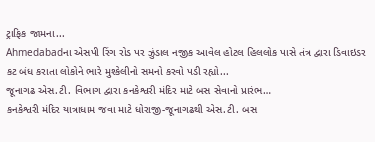ટ્રાફિક જામના...
Ahmedabadના એસપી રિંગ રોડ પર ઝુંડાલ નજીક આવેલ હોટલ હિલલોક પાસે તંત્ર દ્વારા ડિવાઇડર કટ બંધ કરાતા લોકોને ભારે મુશ્કેલીનો સમનો કરવો પડી રહ્યો...
જૂનાગઢ એસ.ટી. વિભાગ દ્વારા કનકેશ્વરી મંદિર માટે બસ સેવાનો પ્રારંભ…
કનકેશ્વરી મંદિર યાત્રાધામ જવા માટે ધોરાજી-જૂનાગઢથી એસ.ટી. બસ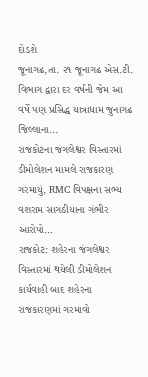દોડશે
જૂનાગઢ,તા. ૨૧ જૂનાગઢ એસ.ટી. વિભાગ દ્વારા દર વર્ષની જેમ આ વર્ષે પણ પ્રસિદ્ધ યાત્રાધામ જુનાગઢ જિલ્લાના...
રાજકોટના જંગલેશ્વર વિસ્તારમાં ડીમોલેશન મામલે રાજકારણ ગરમાયું, RMC વિપક્ષના સભ્ય વશરામ સાગઠીયાના ગંભીર આરોપો…
રાજકોટ: શહેરના જંગલેશ્વર વિસ્તારમાં થયેલી ડીમોલેશન કાર્યવાહી બાદ શહેરના રાજકારણમાં ગરમાવો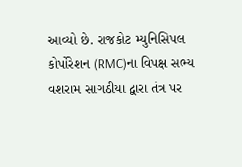આવ્યો છે. રાજકોટ મ્યુનિસિપલ કોર્પોરેશન (RMC)ના વિપક્ષ સભ્ય વશરામ સાગઠીયા દ્વારા તંત્ર પર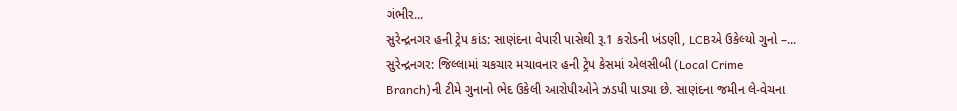ગંભીર...
સુરેન્દ્રનગર હની ટ્રેપ કાંડ: સાણંદના વેપારી પાસેથી રૂ.1 કરોડની ખંડણી, LCBએ ઉકેલ્યો ગુનો –...
સુરેન્દ્રનગર: જિલ્લામાં ચકચાર મચાવનાર હની ટ્રેપ કેસમાં એલસીબી (Local Crime Branch)ની ટીમે ગુનાનો ભેદ ઉકેલી આરોપીઓને ઝડપી પાડ્યા છે. સાણંદના જમીન લે-વેચના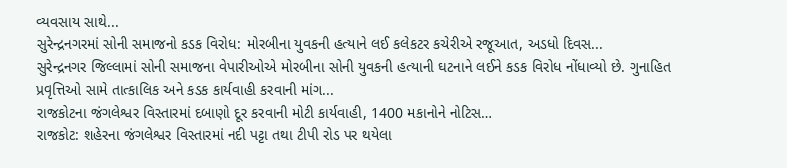વ્યવસાય સાથે...
સુરેન્દ્રનગરમાં સોની સમાજનો કડક વિરોધ: મોરબીના યુવકની હત્યાને લઈ કલેકટર કચેરીએ રજૂઆત, અડધો દિવસ...
સુરેન્દ્રનગર જિલ્લામાં સોની સમાજના વેપારીઓએ મોરબીના સોની યુવકની હત્યાની ઘટનાને લઈને કડક વિરોધ નોંધાવ્યો છે. ગુનાહિત પ્રવૃત્તિઓ સામે તાત્કાલિક અને કડક કાર્યવાહી કરવાની માંગ...
રાજકોટના જંગલેશ્વર વિસ્તારમાં દબાણો દૂર કરવાની મોટી કાર્યવાહી, 1400 મકાનોને નોટિસ…
રાજકોટ: શહેરના જંગલેશ્વર વિસ્તારમાં નદી પટ્ટા તથા ટીપી રોડ પર થયેલા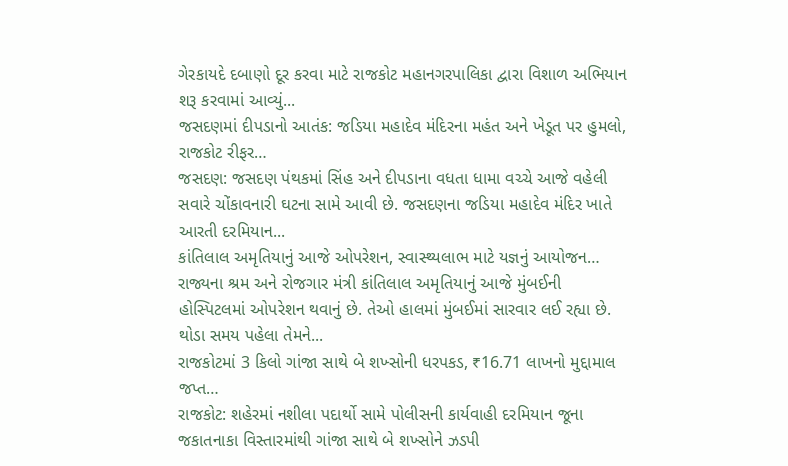ગેરકાયદે દબાણો દૂર કરવા માટે રાજકોટ મહાનગરપાલિકા દ્વારા વિશાળ અભિયાન શરૂ કરવામાં આવ્યું...
જસદણમાં દીપડાનો આતંક: જડિયા મહાદેવ મંદિરના મહંત અને ખેડૂત પર હુમલો, રાજકોટ રીફર…
જસદણ: જસદણ પંથકમાં સિંહ અને દીપડાના વધતા ધામા વચ્ચે આજે વહેલી સવારે ચોંકાવનારી ઘટના સામે આવી છે. જસદણના જડિયા મહાદેવ મંદિર ખાતે આરતી દરમિયાન...
કાંતિલાલ અમૃતિયાનું આજે ઓપરેશન, સ્વાસ્થ્યલાભ માટે યજ્ઞનું આયોજન…
રાજ્યના શ્રમ અને રોજગાર મંત્રી કાંતિલાલ અમૃતિયાનું આજે મુંબઈની હોસ્પિટલમાં ઓપરેશન થવાનું છે. તેઓ હાલમાં મુંબઈમાં સારવાર લઈ રહ્યા છે. થોડા સમય પહેલા તેમને...
રાજકોટમાં 3 કિલો ગાંજા સાથે બે શખ્સોની ધરપકડ, ₹16.71 લાખનો મુદ્દામાલ જપ્ત…
રાજકોટ: શહેરમાં નશીલા પદાર્થો સામે પોલીસની કાર્યવાહી દરમિયાન જૂના જકાતનાકા વિસ્તારમાંથી ગાંજા સાથે બે શખ્સોને ઝડપી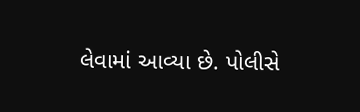લેવામાં આવ્યા છે. પોલીસે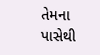તેમના પાસેથી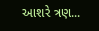આશરે ત્રણ...